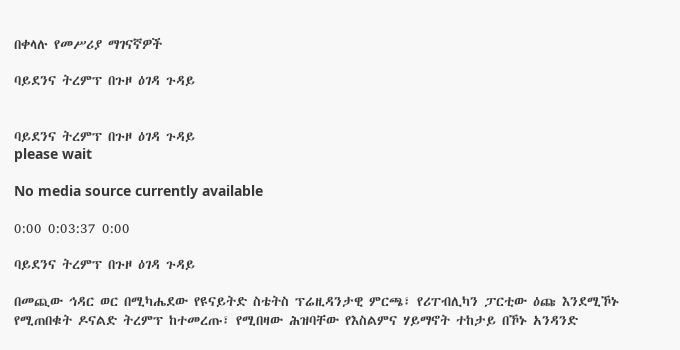በቀላሉ የመሥሪያ ማገናኛዎች

ባይደንና ትረምፕ በጉዞ ዕገዳ ጉዳይ


ባይደንና ትረምፕ በጉዞ ዕገዳ ጉዳይ
please wait

No media source currently available

0:00 0:03:37 0:00

ባይደንና ትረምፕ በጉዞ ዕገዳ ጉዳይ

በመጪው ኅዳር ወር በሚካሔደው የዩናይትድ ስቴትስ ፕሬዚዳንታዊ ምርጫ፣ የሪፐብሊካን ፓርቲው ዕጩ እንደሚኾኑ የሚጠበቁት ዶናልድ ትረምፕ ከተመረጡ፣ የሚበዛው ሕዝባቸው የእስልምና ሃይማኖት ተከታይ በኾኑ አንዳንድ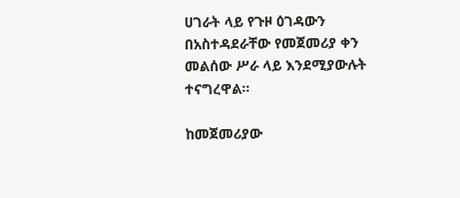ሀገራት ላይ የጉዞ ዕገዳውን በአስተዳደራቸው የመጀመሪያ ቀን መልሰው ሥራ ላይ እንደሚያውሉት ተናግረዋል።

ከመጀመሪያው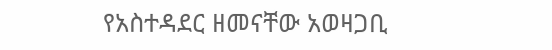የአስተዳደር ዘመናቸው አወዛጋቢ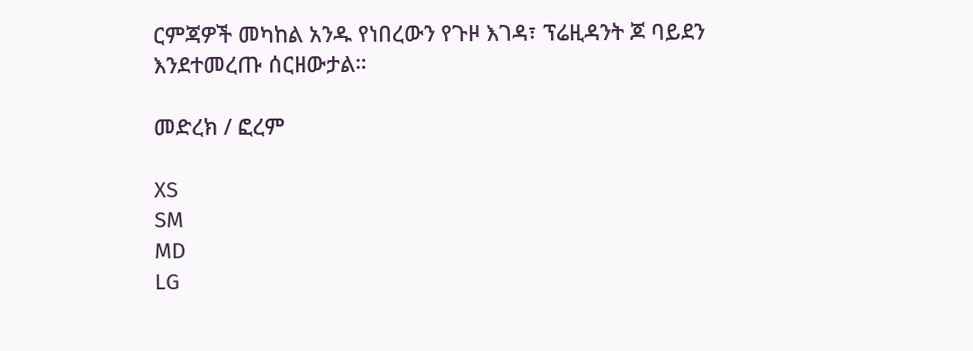ርምጃዎች መካከል አንዱ የነበረውን የጉዞ እገዳ፣ ፕሬዚዳንት ጆ ባይደን እንደተመረጡ ሰርዘውታል።

መድረክ / ፎረም

XS
SM
MD
LG